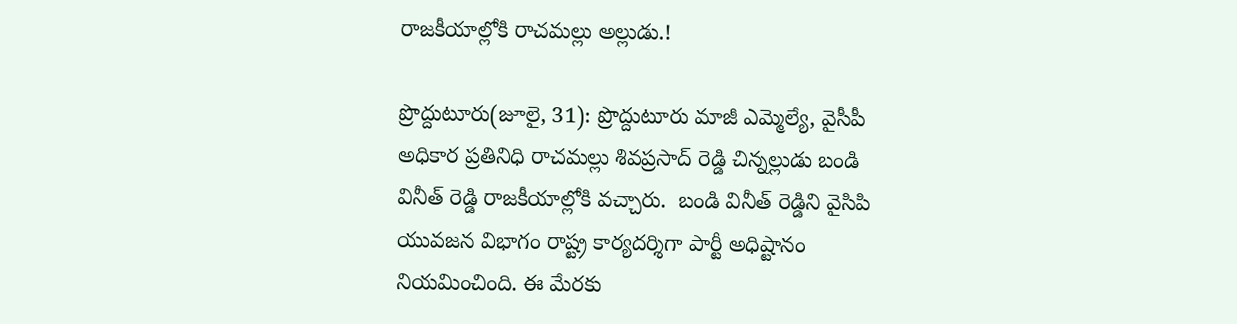రాజకీయాల్లోకి రాచమల్లు అల్లుడు.!

ప్రొద్దుటూరు(జూలై, 31): ప్రొద్దుటూరు మాజీ ఎమ్మెల్యే, వైసీపీ అధికార ప్రతినిధి రాచమల్లు శివప్రసాద్ రెడ్డి చిన్నల్లుడు బండి వినీత్ రెడ్డి రాజకీయాల్లోకి వచ్చారు.  బండి వినీత్ రెడ్డిని వైసిపి యువజన విభాగం రాష్ట్ర కార్యదర్శిగా పార్టీ అధిష్టానం నియమించింది. ఈ మేరకు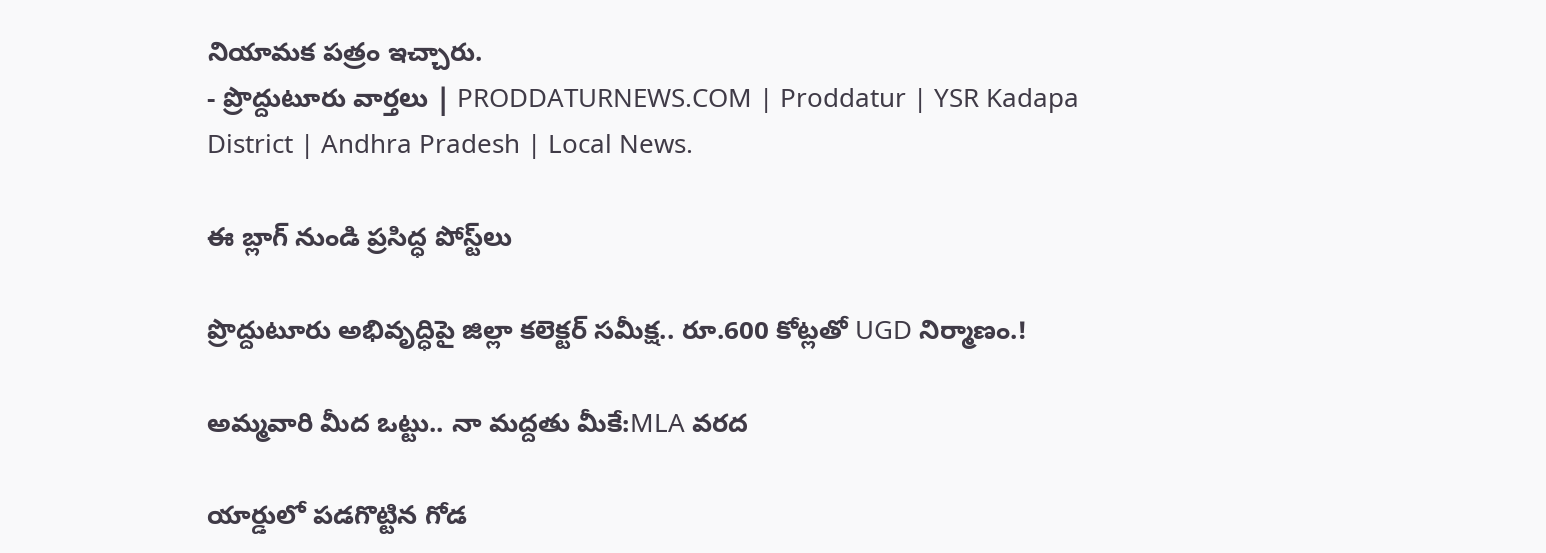నియామక పత్రం ఇచ్చారు.
- ప్రొద్దుటూరు వార్తలు | PRODDATURNEWS.COM | Proddatur | YSR Kadapa District | Andhra Pradesh | Local News.

ఈ బ్లాగ్ నుండి ప్రసిద్ధ పోస్ట్‌లు

ప్రొద్దుటూరు అభివృద్ధిపై జిల్లా కలెక్టర్ సమీక్ష.. రూ.600 కోట్లతో UGD నిర్మాణం.!

అమ్మవారి మీద ఒట్టు.. నా మద్దతు మీకే:MLA వరద

యార్డులో పడగొట్టిన గోడ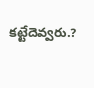కట్టేదెవ్వరు.?